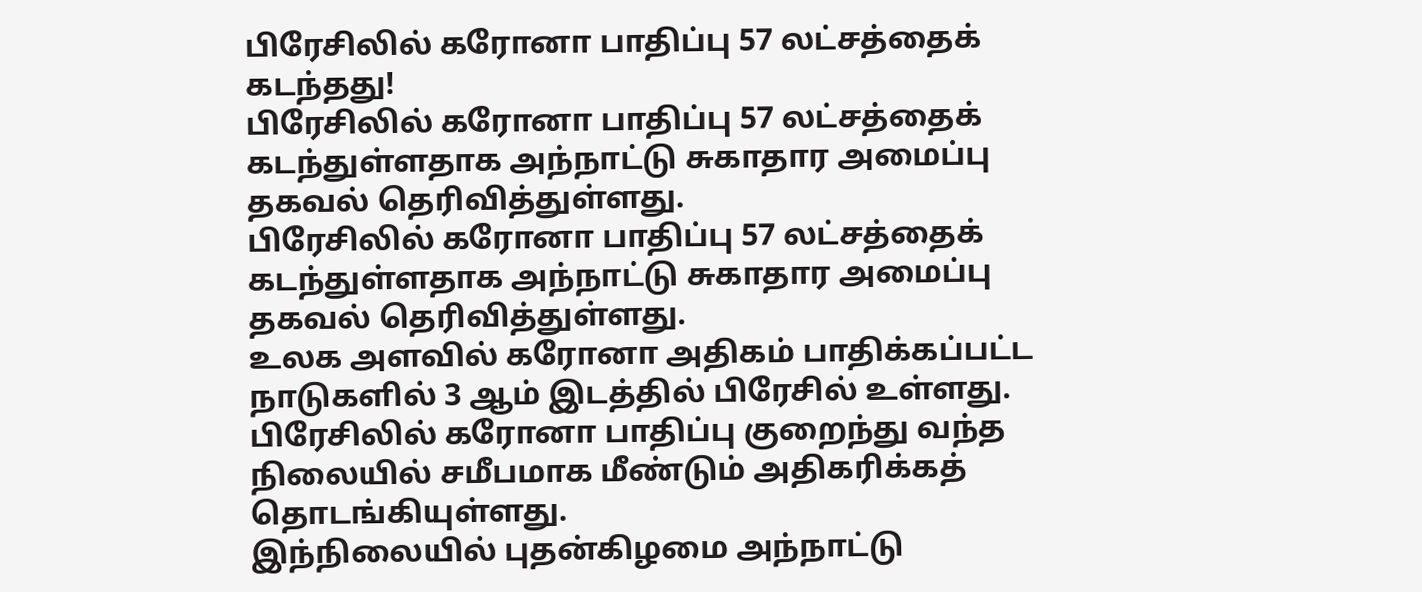பிரேசிலில் கரோனா பாதிப்பு 57 லட்சத்தைக் கடந்தது!
பிரேசிலில் கரோனா பாதிப்பு 57 லட்சத்தைக் கடந்துள்ளதாக அந்நாட்டு சுகாதார அமைப்பு தகவல் தெரிவித்துள்ளது.
பிரேசிலில் கரோனா பாதிப்பு 57 லட்சத்தைக் கடந்துள்ளதாக அந்நாட்டு சுகாதார அமைப்பு தகவல் தெரிவித்துள்ளது.
உலக அளவில் கரோனா அதிகம் பாதிக்கப்பட்ட நாடுகளில் 3 ஆம் இடத்தில் பிரேசில் உள்ளது. பிரேசிலில் கரோனா பாதிப்பு குறைந்து வந்த நிலையில் சமீபமாக மீண்டும் அதிகரிக்கத் தொடங்கியுள்ளது.
இந்நிலையில் புதன்கிழமை அந்நாட்டு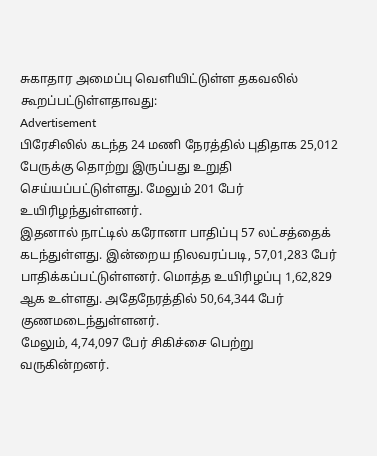சுகாதார அமைப்பு வெளியிட்டுள்ள தகவலில் கூறப்பட்டுள்ளதாவது:
Advertisement
பிரேசிலில் கடந்த 24 மணி நேரத்தில் புதிதாக 25,012 பேருக்கு தொற்று இருப்பது உறுதி செய்யப்பட்டுள்ளது. மேலும் 201 பேர் உயிரிழந்துள்ளனர்.
இதனால் நாட்டில் கரோனா பாதிப்பு 57 லட்சத்தைக் கடந்துள்ளது. இன்றைய நிலவரப்படி, 57,01,283 பேர் பாதிக்கப்பட்டுள்ளனர். மொத்த உயிரிழப்பு 1,62,829 ஆக உள்ளது. அதேநேரத்தில் 50,64,344 பேர் குணமடைந்துள்ளனர்.
மேலும், 4,74,097 பேர் சிகிச்சை பெற்று வருகின்றனர்.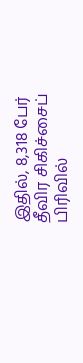இதில், 8,318 பேர் தீவிர சிகிச்சைப் பிரிவில்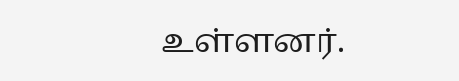உள்ளனர்.